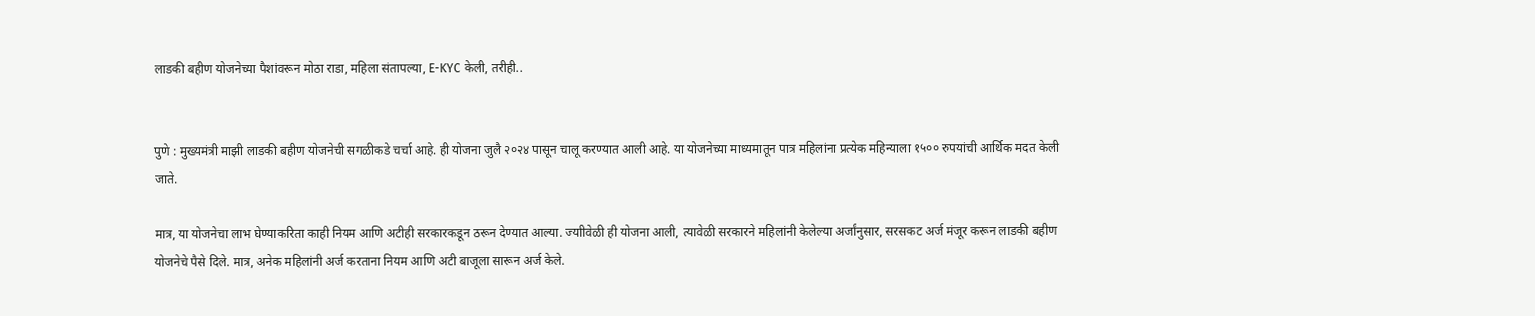लाडकी बहीण योजनेच्या पैशांवरून मोठा राडा, महिला संतापल्या, E-KYC केली, तरीही..


पुणे : मुख्यमंत्री माझी लाडकी बहीण योजनेची सगळीकडे चर्चा आहे. ही योजना जुलै २०२४ पासून चालू करण्यात आली आहे. या योजनेच्या माध्यमातून पात्र महिलांना प्रत्येक महिन्याला १५०० रुपयांची आर्थिक मदत केली जाते.

मात्र, या योजनेचा लाभ घेण्याकरिता काही नियम आणि अटीही सरकारकडून ठरून देण्यात आल्या. ज्याीवेळी ही योजना आली, त्यावेळी सरकारने महिलांनी केलेल्या अर्जांनुसार, सरसकट अर्ज मंजूर करून लाडकी बहीण योजनेचे पैसे दिले. मात्र, अनेक महिलांनी अर्ज करताना नियम आणि अटी बाजूला सारून अर्ज केले.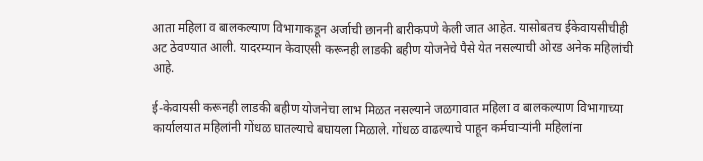आता महिला व बालकल्याण विभागाकडून अर्जाची छाननी बारीकपणे केली जात आहेत. यासोबतच ईकेवायसीचीही अट ठेवण्यात आली. यादरम्यान केवाएसी करूनही लाडकी बहीण योजनेचे पैसे येत नसल्याची ओरड अनेक महिलांची आहे.

ई-केवायसी करूनही लाडकी बहीण योजनेचा लाभ मिळत नसल्याने जळगावात महिला व बालकल्याण विभागाच्या कार्यालयात महिलांनी गोंधळ घातल्याचे बघायला मिळाले. गोंधळ वाढल्याचे पाहून कर्मचाऱ्यांनी महिलांना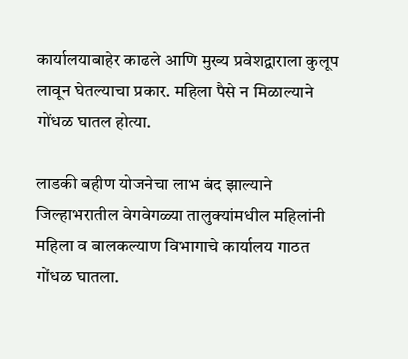कार्यालयाबाहेर काढले आणि मुख्य प्रवेशद्वाराला कुलूप लावून घेतल्याचा प्रकार. महिला पैसे न मिळाल्याने गोंधळ घातल होत्या.

लाडकी बहीण योजनेचा लाभ बंद झाल्याने जिल्हाभरातील वेगवेगळ्या तालुक्यांमधील महिलांनी महिला व बालकल्याण विभागाचे कार्यालय गाठत गोंधळ घातला.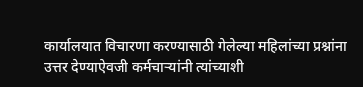कार्यालयात विचारणा करण्यासाठी गेलेल्या महिलांच्या प्रश्नांना उत्तर देण्याऐवजी कर्मचाऱ्यांनी त्यांच्याशी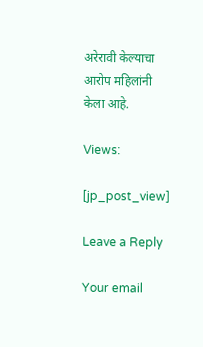अरेरावी केल्याचा आरोप महिलांनी केला आहे.

Views:

[jp_post_view]

Leave a Reply

Your email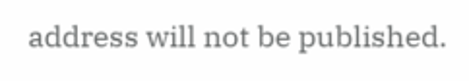address will not be published.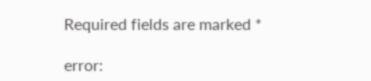Required fields are marked *

error: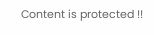Content is protected !!